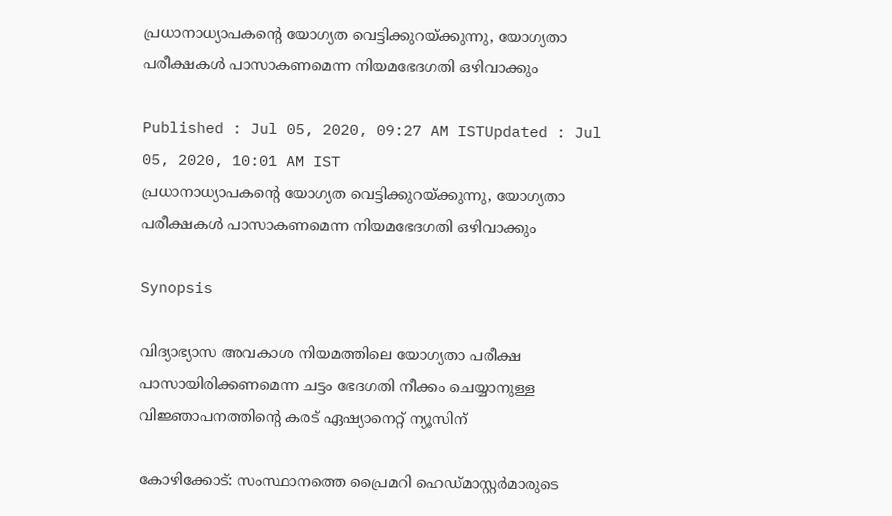പ്രധാനാധ്യാപകന്‍റെ യോഗ്യത വെട്ടിക്കുറയ്ക്കുന്നു, യോഗ്യതാ പരീക്ഷകള്‍ പാസാകണമെന്ന നിയമഭേദഗതി ഒഴിവാക്കും

Published : Jul 05, 2020, 09:27 AM ISTUpdated : Jul 05, 2020, 10:01 AM IST
പ്രധാനാധ്യാപകന്‍റെ യോഗ്യത വെട്ടിക്കുറയ്ക്കുന്നു, യോഗ്യതാ പരീക്ഷകള്‍ പാസാകണമെന്ന നിയമഭേദഗതി ഒഴിവാക്കും

Synopsis

വിദ്യാഭ്യാസ അവകാശ നിയമത്തിലെ യോഗ്യതാ പരീക്ഷ പാസായിരിക്കണമെന്ന ചട്ടം ഭേദഗതി നീക്കം ചെയ്യാനുള്ള വിജ്ഞാപനത്തിന്‍റെ കരട് ഏഷ്യാനെറ്റ് ന്യൂസിന്

കോഴിക്കോട്: സംസ്ഥാനത്തെ പ്രൈമറി ഹെഡ്മാസ്റ്റര്‍മാരുടെ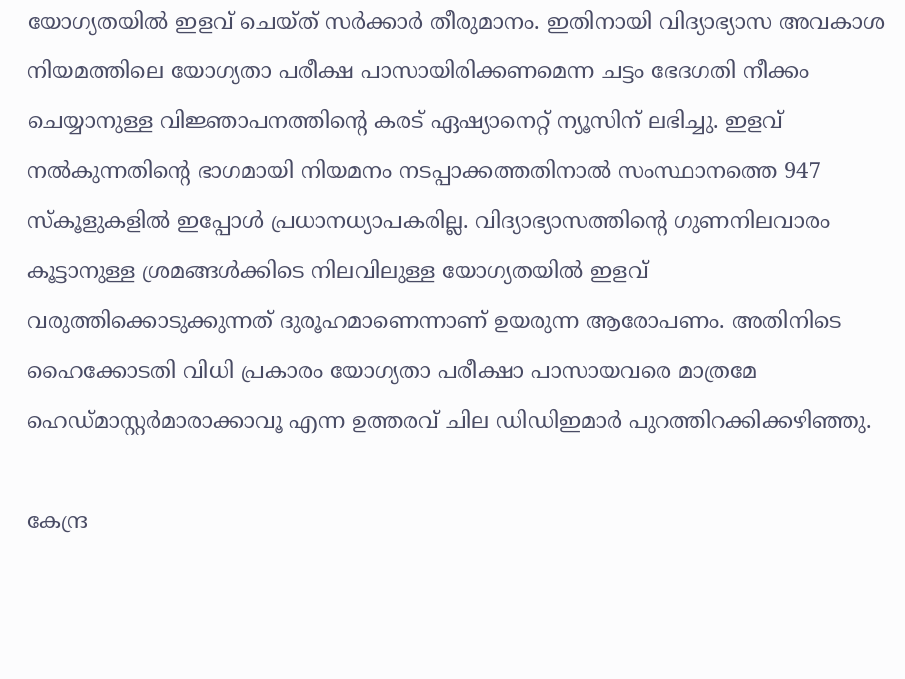യോഗ്യതയില്‍ ഇളവ് ചെയ്ത് സര്‍ക്കാര്‍ തീരുമാനം. ഇതിനായി വിദ്യാഭ്യാസ അവകാശ നിയമത്തിലെ യോഗ്യതാ പരീക്ഷ പാസായിരിക്കണമെന്ന ചട്ടം ഭേദഗതി നീക്കം ചെയ്യാനുള്ള വിജ്ഞാപനത്തിന്‍റെ കരട് ഏഷ്യാനെറ്റ് ന്യൂസിന് ലഭിച്ചു. ഇളവ് നല്‍കുന്നതിന്‍റെ ഭാഗമായി നിയമനം നടപ്പാക്കത്തതിനാല്‍ സംസ്ഥാനത്തെ 947 സ്കൂളുകളില്‍ ഇപ്പോള്‍ പ്രധാനധ്യാപകരില്ല. വിദ്യാഭ്യാസത്തിന്‍റെ ഗുണനിലവാരം കൂട്ടാനുള്ള ശ്രമങ്ങള്‍ക്കിടെ നിലവിലുള്ള യോഗ്യതയില്‍ ഇളവ് വരുത്തിക്കൊടുക്കുന്നത് ദുരൂഹമാണെന്നാണ് ഉയരുന്ന ആരോപണം. അതിനിടെ ഹൈക്കോടതി വിധി പ്രകാരം യോഗ്യതാ പരീക്ഷാ പാസായവരെ മാത്രമേ ഹെഡ്മാസ്റ്റര്‍മാരാക്കാവൂ എന്ന ഉത്തരവ് ചില ഡിഡിഇമാര്‍ പുറത്തിറക്കിക്കഴിഞ്ഞു.

കേന്ദ്ര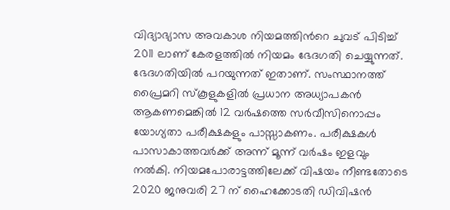വിദ്യാഭ്യാസ അവകാശ നിയമത്തിന്‍റെ ചുവട് പിടിച്ച് 2011 ലാണ് കേരളത്തില്‍ നിയമം ഭേദഗതി ചെയ്യുന്നത്. ഭേദഗതിയില്‍ പറയുന്നത് ഇതാണ്. സംസ്ഥാനത്ത് പ്രൈമറി സ്കൂളുകളില്‍ പ്രധാന അധ്യാപകന്‍ ആകണമെങ്കില്‍ 12 വര്‍ഷത്തെ സര്‍വീസിനൊപ്പം യോഗ്യതാ പരീക്ഷകളും പാസ്സാകണം. പരീക്ഷകള്‍ പാസാകാത്തവര്‍ക്ക് അന്ന് മൂന്ന് വര്‍ഷം ഇളവും നല്‍കി. നിയമപോരാട്ടത്തിലേക്ക് വിഷയം നീണ്ടതോടെ  2020 ജനുവരി 27 ന് ഹൈക്കോടതി ഡിവിഷന്‍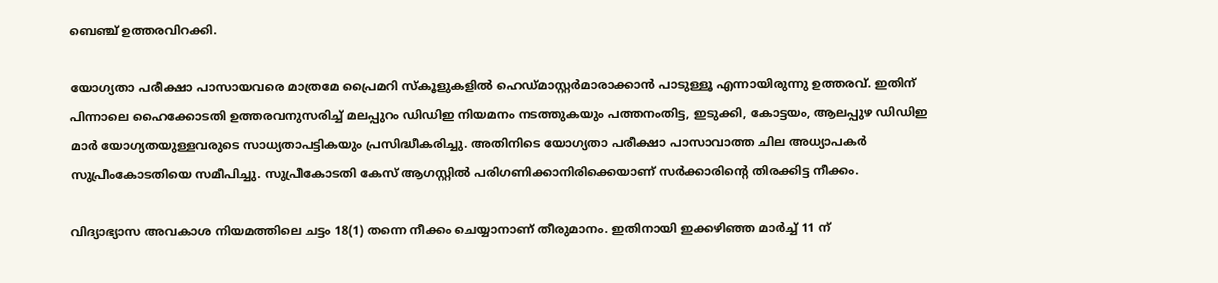ബെഞ്ച് ഉത്തരവിറക്കി.

യോഗ്യതാ പരീക്ഷാ പാസായവരെ മാത്രമേ പ്രൈമറി സ്കൂളുകളില്‍ ഹെഡ്മാസ്റ്റര്‍മാരാക്കാൻ പാടുള്ളൂ എന്നായിരുന്നു ഉത്തരവ്. ഇതിന് പിന്നാലെ ഹൈക്കോടതി ഉത്തരവനുസരിച്ച് മലപ്പുറം ഡിഡിഇ നിയമനം നടത്തുകയും പത്തനംതിട്ട, ഇടുക്കി, കോട്ടയം, ആലപ്പുഴ ഡിഡിഇ മാര്‍ യോഗ്യതയുള്ളവരുടെ സാധ്യതാപട്ടികയും പ്രസിദ്ധീകരിച്ചു. അതിനിടെ യോഗ്യതാ പരീക്ഷാ പാസാവാത്ത ചില അധ്യാപകര്‍ സുപ്രീംകോടതിയെ സമീപിച്ചു. സുപ്രീകോടതി കേസ് ആഗസ്റ്റില്‍ പരിഗണിക്കാനിരിക്കെയാണ് സര്‍ക്കാരിന്‍റെ തിരക്കിട്ട നീക്കം.

വിദ്യാഭ്യാസ അവകാശ നിയമത്തിലെ ചട്ടം 18(1) തന്നെ നീക്കം ചെയ്യാനാണ് തീരുമാനം. ഇതിനായി ഇക്കഴിഞ്ഞ മാര്‍ച്ച് 11 ന്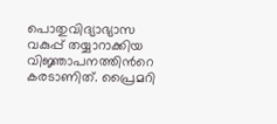പൊതുവിദ്യാഭ്യാസ വകുപ്പ് തയ്യാറാക്കിയ വിജ്ഞാപനത്തിന്‍റെ കരടാണിത്. പ്രൈമറി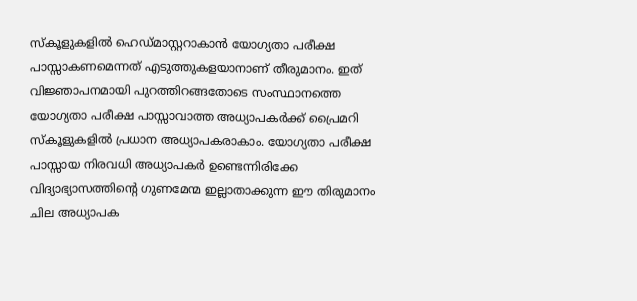സ്കൂളുകളില്‍ ഹെഡ്മാസ്റ്ററാകാന്‍ യോഗ്യതാ പരീക്ഷ പാസ്സാകണമെന്നത് എടുത്തുകളയാനാണ് തീരുമാനം. ഇത് വിജ്ഞാപനമായി പുറത്തിറങ്ങതോടെ സംസ്ഥാനത്തെ യോഗ്യതാ പരീക്ഷ പാസ്സാവാത്ത അധ്യാപകര്‍ക്ക് പ്രൈമറി സ്കൂളുകളില്‍ പ്രധാന അധ്യാപകരാകാം. യോഗ്യതാ പരീക്ഷ പാസ്സായ നിരവധി അധ്യാപകര്‍ ഉണ്ടെന്നിരിക്കേ വിദ്യാഭ്യാസത്തിന്‍റെ ഗുണമേന്മ ഇല്ലാതാക്കുന്ന ഈ തിരുമാനം ചില അധ്യാപക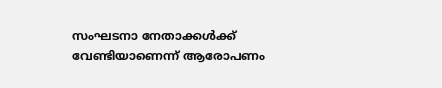സംഘടനാ നേതാക്കള്‍ക്ക് വേണ്ടിയാണെന്ന് ആരോപണം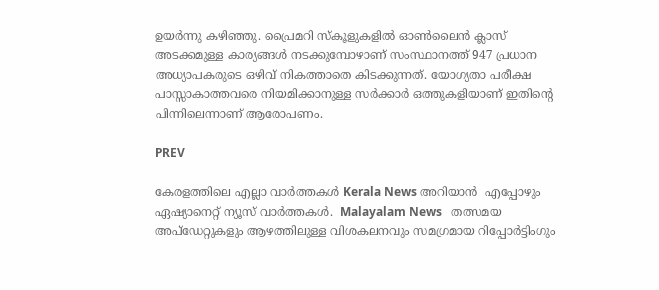ഉയര്‍ന്നു കഴിഞ്ഞു. പ്രൈമറി സ്കൂളുകളില്‍ ഓണ്‍ലൈന്‍ ക്ലാസ് അടക്കമുള്ള കാര്യങ്ങള്‍ നടക്കുമ്പോഴാണ് സംസ്ഥാനത്ത് 947 പ്രധാന അധ്യാപകരുടെ ഒഴിവ് നികത്താതെ കിടക്കുന്നത്. യോഗ്യതാ പരീക്ഷ പാസ്സാകാത്തവരെ നിയമിക്കാനുള്ള സര്‍ക്കാര്‍ ഒത്തുകളിയാണ് ഇതിന്‍റെ പിന്നിലെന്നാണ് ആരോപണം.

PREV

കേരളത്തിലെ എല്ലാ വാർത്തകൾ Kerala News അറിയാൻ  എപ്പോഴും ഏഷ്യാനെറ്റ് ന്യൂസ് വാർത്തകൾ.  Malayalam News   തത്സമയ അപ്‌ഡേറ്റുകളും ആഴത്തിലുള്ള വിശകലനവും സമഗ്രമായ റിപ്പോർട്ടിംഗും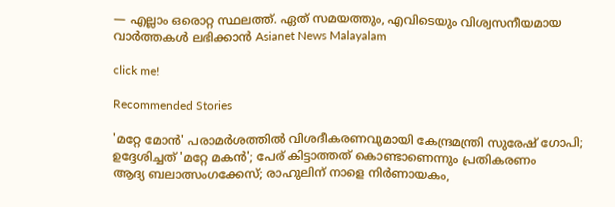— എല്ലാം ഒരൊറ്റ സ്ഥലത്ത്. ഏത് സമയത്തും, എവിടെയും വിശ്വസനീയമായ വാർത്തകൾ ലഭിക്കാൻ Asianet News Malayalam

click me!

Recommended Stories

'മറ്റേ മോൻ' പരാമർശത്തിൽ വിശദീകരണവുമായി കേന്ദ്രമന്ത്രി സുരേഷ് ഗോപി; ഉദ്ദേശിച്ചത് 'മറ്റേ മകൻ'; പേര് കിട്ടാത്തത് കൊണ്ടാണെന്നും പ്രതികരണം
ആദ്യ ബലാത്സംഗക്കേസ്; രാഹുലിന് നാളെ നിർണായകം,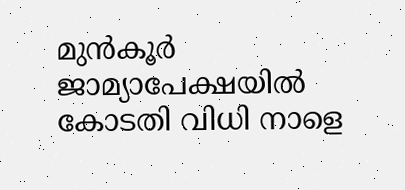മുൻ‌കൂർ ജാമ്യാപേക്ഷയിൽ കോടതി വിധി നാളെ